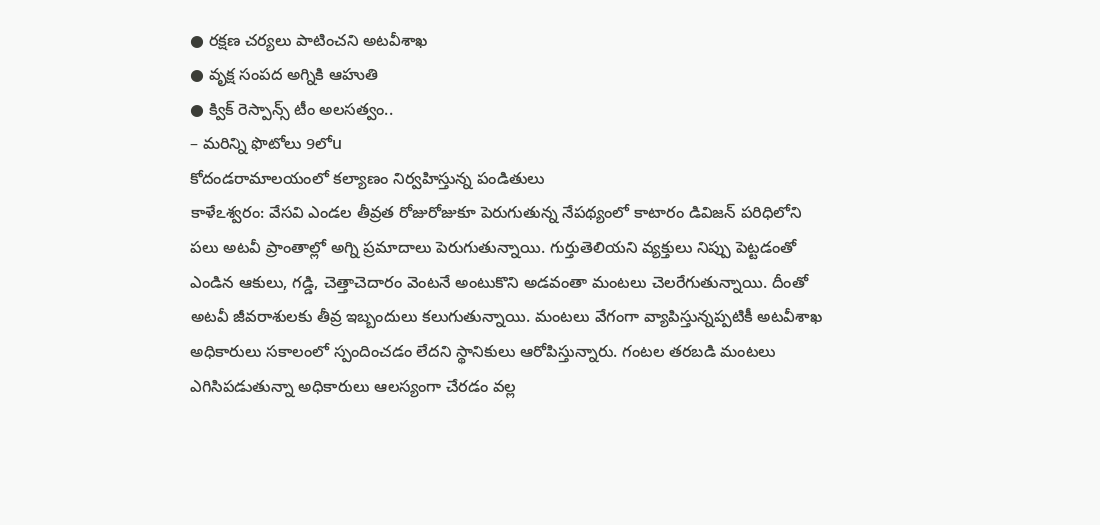● రక్షణ చర్యలు పాటించని అటవీశాఖ
● వృక్ష సంపద అగ్నికి ఆహుతి
● క్విక్ రెస్పాన్స్ టీం అలసత్వం..
– మరిన్ని ఫొటోలు 9లోu
కోదండరామాలయంలో కల్యాణం నిర్వహిస్తున్న పండితులు
కాళేఽశ్వరం: వేసవి ఎండల తీవ్రత రోజురోజుకూ పెరుగుతున్న నేపథ్యంలో కాటారం డివిజన్ పరిధిలోని పలు అటవీ ప్రాంతాల్లో అగ్ని ప్రమాదాలు పెరుగుతున్నాయి. గుర్తుతెలియని వ్యక్తులు నిప్పు పెట్టడంతో ఎండిన ఆకులు, గడ్డి, చెత్తాచెదారం వెంటనే అంటుకొని అడవంతా మంటలు చెలరేగుతున్నాయి. దీంతో అటవీ జీవరాశులకు తీవ్ర ఇబ్బందులు కలుగుతున్నాయి. మంటలు వేగంగా వ్యాపిస్తున్నప్పటికీ అటవీశాఖ అధికారులు సకాలంలో స్పందించడం లేదని స్థానికులు ఆరోపిస్తున్నారు. గంటల తరబడి మంటలు ఎగిసిపడుతున్నా అధికారులు ఆలస్యంగా చేరడం వల్ల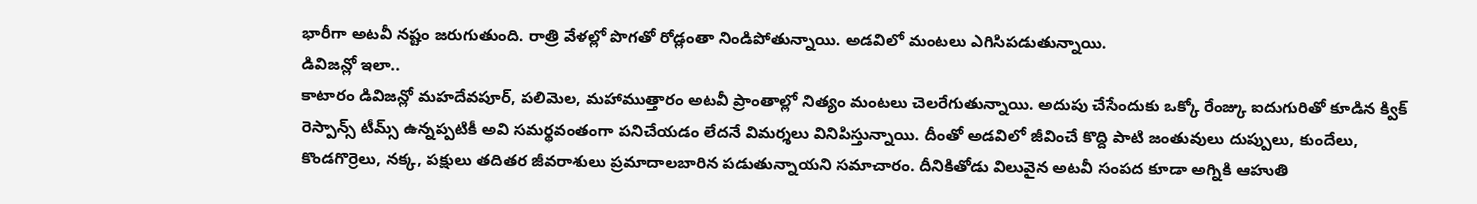భారీగా అటవీ నష్టం జరుగుతుంది. రాత్రి వేళల్లో పొగతో రోడ్లంతా నిండిపోతున్నాయి. అడవిలో మంటలు ఎగిసిపడుతున్నాయి.
డివిజన్లో ఇలా..
కాటారం డివిజన్లో మహదేవపూర్, పలిమెల, మహాముత్తారం అటవీ ప్రాంతాల్లో నిత్యం మంటలు చెలరేగుతున్నాయి. అదుపు చేసేందుకు ఒక్కో రేంజ్కు ఐదుగురితో కూడిన క్విక్ రెస్పాన్స్ టీమ్స్ ఉన్నప్పటికీ అవి సమర్థవంతంగా పనిచేయడం లేదనే విమర్శలు వినిపిస్తున్నాయి. దీంతో అడవిలో జీవించే కొద్ది పాటి జంతువులు దుప్పులు, కుందేలు, కొండగొర్రెలు, నక్క, పక్షులు తదితర జీవరాశులు ప్రమాదాలబారిన పడుతున్నాయని సమాచారం. దీనికితోడు విలువైన అటవీ సంపద కూడా అగ్నికి ఆహుతి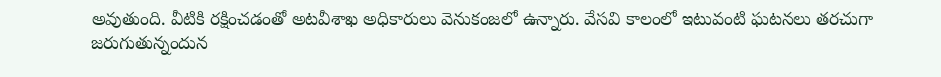అవుతుంది. వీటికి రక్షించడంతో అటవీశాఖ అధికారులు వెనుకంజలో ఉన్నారు. వేసవి కాలంలో ఇటువంటి ఘటనలు తరచుగా జరుగుతున్నందున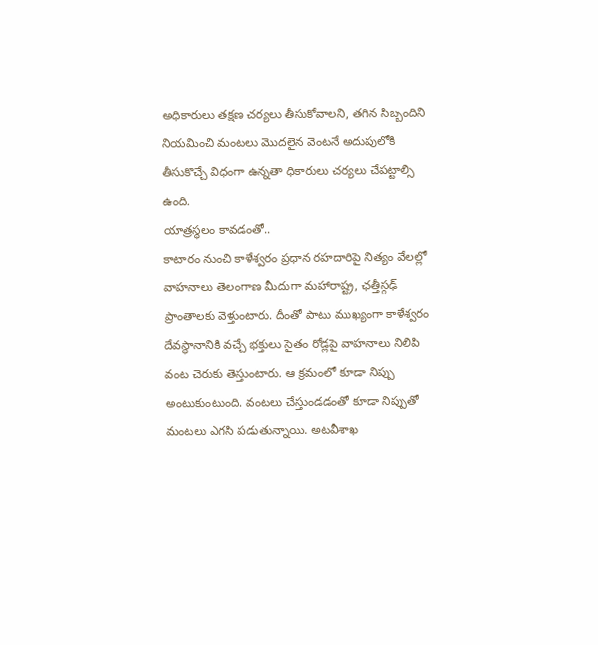అధికారులు తక్షణ చర్యలు తీసుకోవాలని, తగిన సిబ్బందిని నియమించి మంటలు మొదలైన వెంటనే అదుపులోకి తీసుకొచ్చే విధంగా ఉన్నతా ధికారులు చర్యలు చేపట్టాల్సి ఉంది.
యాత్రస్థలం కావడంతో..
కాటారం నుంచి కాళేశ్వరం ప్రధాన రహదారిపై నిత్యం వేలల్లో వాహనాలు తెలంగాణ మీదుగా మహారాష్ట్ర, ఛత్తీస్గఢ్ ప్రాంతాలకు వెళ్తుంటారు. దీంతో పాటు ముఖ్యంగా కాళేశ్వరం దేవస్థానానికి వచ్చే భక్తులు సైతం రోడ్లపై వాహనాలు నిలిపి వంట చెరుకు తెస్తుంటారు. ఆ క్రమంలో కూడా నిప్పు అంటుకుంటుంది. వంటలు చేస్తుండడంతో కూడా నిప్పుతో మంటలు ఎగసి పడుతున్నాయి. అటవీశాఖ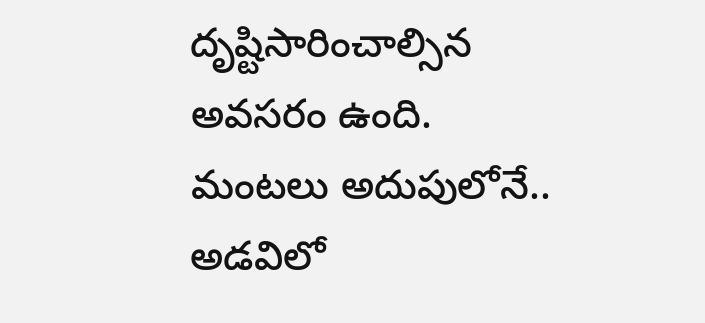దృష్టిసారించాల్సిన అవసరం ఉంది.
మంటలు అదుపులోనే..
అడవిలో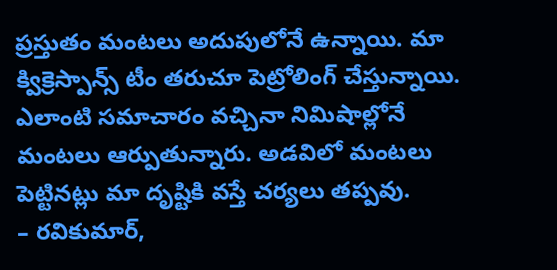ప్రస్తుతం మంటలు అదుపులోనే ఉన్నాయి. మా క్విక్రెస్పాన్స్ టీం తరుచూ పెట్రోలింగ్ చేస్తున్నాయి. ఎలాంటి సమాచారం వచ్చినా నిమిషాల్లోనే మంటలు ఆర్పుతున్నారు. అడవిలో మంటలు పెట్టినట్లు మా దృష్టికి వస్తే చర్యలు తప్పవు.
– రవికుమార్,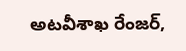అటవీశాఖ రేంజర్,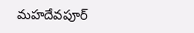మహదేవపూర్